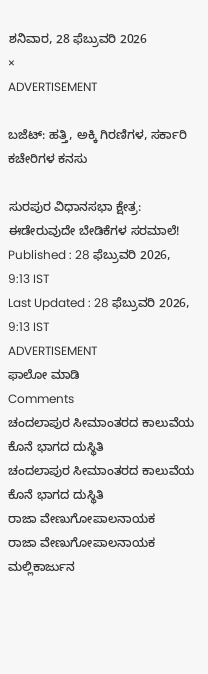ಶನಿವಾರ, 28 ಫೆಬ್ರುವರಿ 2026
×
ADVERTISEMENT

ಬಜೆಟ್: ಹತ್ತಿ, ಅಕ್ಕಿ ಗಿರಣಿಗಳ, ಸರ್ಕಾರಿ ಕಚೇರಿಗಳ ಕನಸು

ಸುರಪುರ ವಿಧಾನಸಭಾ ಕ್ಷೇತ್ರ: ಈಡೇರುವುದೇ ಬೇಡಿಕೆಗಳ ಸರಮಾಲೆ!
Published : 28 ಫೆಬ್ರುವರಿ 2026, 9:13 IST
Last Updated : 28 ಫೆಬ್ರುವರಿ 2026, 9:13 IST
ADVERTISEMENT
ಫಾಲೋ ಮಾಡಿ
Comments
ಚಂದಲಾಪುರ ಸೀಮಾಂತರದ ಕಾಲುವೆಯ ಕೊನೆ ಭಾಗದ ದುಸ್ಥಿತಿ
ಚಂದಲಾಪುರ ಸೀಮಾಂತರದ ಕಾಲುವೆಯ ಕೊನೆ ಭಾಗದ ದುಸ್ಥಿತಿ
ರಾಜಾ ವೇಣುಗೋಪಾಲನಾಯಕ
ರಾಜಾ ವೇಣುಗೋಪಾಲನಾಯಕ
ಮಲ್ಲಿಕಾರ್ಜುನ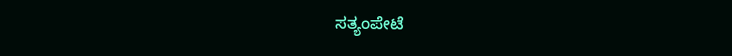ಸತ್ಯಂಪೇಟೆ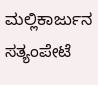ಮಲ್ಲಿಕಾರ್ಜುನ ಸತ್ಯಂಪೇಟೆ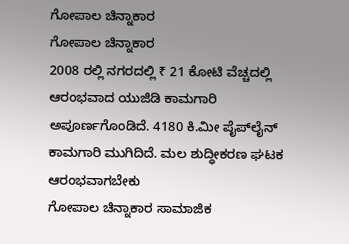ಗೋಪಾಲ ಚಿನ್ನಾಕಾರ
ಗೋಪಾಲ ಚಿನ್ನಾಕಾರ
2008 ರಲ್ಲಿ ನಗರದಲ್ಲಿ ₹ 21 ಕೋಟಿ ವೆಚ್ಚದಲ್ಲಿ ಆರಂಭವಾದ ಯುಜಿಡಿ ಕಾಮಗಾರಿ ಅಪೂರ್ಣಗೊಂಡಿದೆ. 4180 ಕಿ.ಮೀ ಪೈಪ್‍ಲೈನ್ ಕಾಮಗಾರಿ ಮುಗಿದಿದೆ. ಮಲ ಶುದ್ಧೀಕರಣ ಘಟಕ ಆರಂಭವಾಗಬೇಕು ‌
ಗೋಪಾಲ ಚಿನ್ನಾಕಾರ ಸಾಮಾಜಿಕ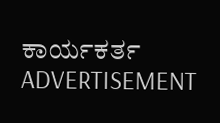ಕಾರ್ಯಕರ್ತ
ADVERTISEMENT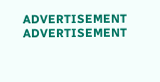ADVERTISEMENT
ADVERTISEMENT